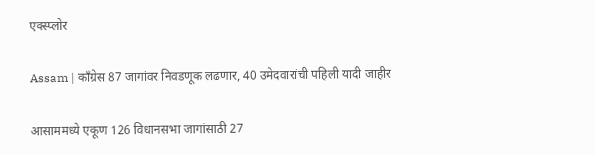एक्स्प्लोर

Assam | काँग्रेस 87 जागांवर निवडणूक लढणार, 40 उमेदवारांची पहिली यादी जाहीर

आसाममध्ये एकूण 126 विधानसभा जागांसाठी 27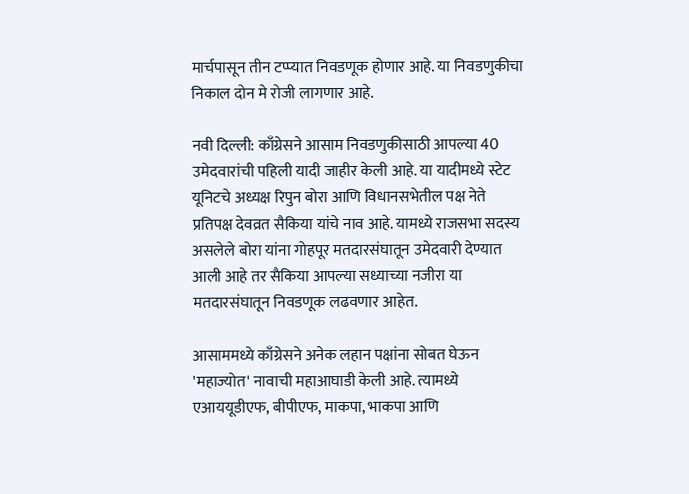मार्चपासून तीन टप्प्यात निवडणूक होणार आहे. या निवडणुकीचा निकाल दोन मे रोजी लागणार आहे.

नवी दिल्ली: काँग्रेसने आसाम निवडणुकीसाठी आपल्या 40 उमेदवारांची पहिली यादी जाहीर केली आहे. या यादीमध्ये स्टेट यूनिटचे अध्यक्ष रिपुन बोरा आणि विधानसभेतील पक्ष नेते प्रतिपक्ष देवव्रत सैकिया यांचे नाव आहे. यामध्ये राजसभा सदस्य असलेले बोरा यांना गोहपूर मतदारसंघातून उमेदवारी देण्यात आली आहे तर सैकिया आपल्या सध्याच्या नजीरा या मतदारसंघातून निवडणूक लढवणार आहेत.

आसाममध्ये काँग्रेसने अनेक लहान पक्षांना सोबत घेऊन 'महाज्योत' नावाची महाआघाडी केली आहे. त्यामध्ये एआययूडीएफ, बीपीएफ, माकपा, भाकपा आणि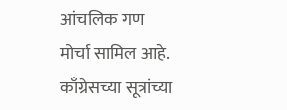आंचलिक गण मोर्चा सामिल आहे. काँग्रेसच्या सूत्रांच्या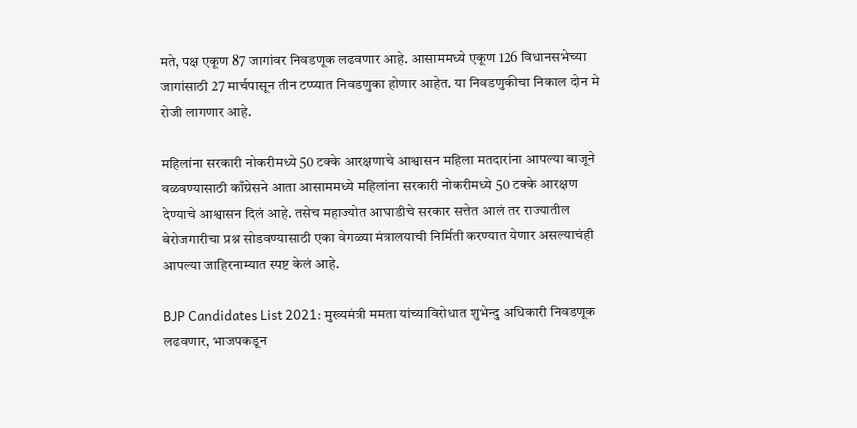मते, पक्ष एकूण 87 जागांवर निवडणूक लढवणार आहे. आसाममध्ये एकूण 126 विधानसभेच्या जागांसाठी 27 मार्चपासून तीन टप्प्यात निवडणुका होणार आहेत. या निवडणुकीचा निकाल दोन मे रोजी लागणार आहे.

महिलांना सरकारी नोकरीमध्ये 50 टक्के आरक्षणाचे आश्वासन महिला मतदारांना आपल्या बाजूने वळवण्यासाठी काँग्रेसने आता आसाममध्ये महिलांना सरकारी नोकरीमध्ये 50 टक्के आरक्षण देण्याचे आश्वासन दिलं आहे. तसेच महाज्योत आघाडीचे सरकार सत्तेत आलं तर राज्यातील बेरोजगारीचा प्रश्न सोडवण्यासाठी एका वेगळ्या मंत्रालयाची निर्मिती करण्यात येणार असल्याचंही आपल्या जाहिरनाम्यात स्पष्ट केलं आहे.

BJP Candidates List 2021: मुख्यमंत्री ममता यांच्याविरोधात शुभेन्दु अधिकारी निवडणूक लढवणार, भाजपकडून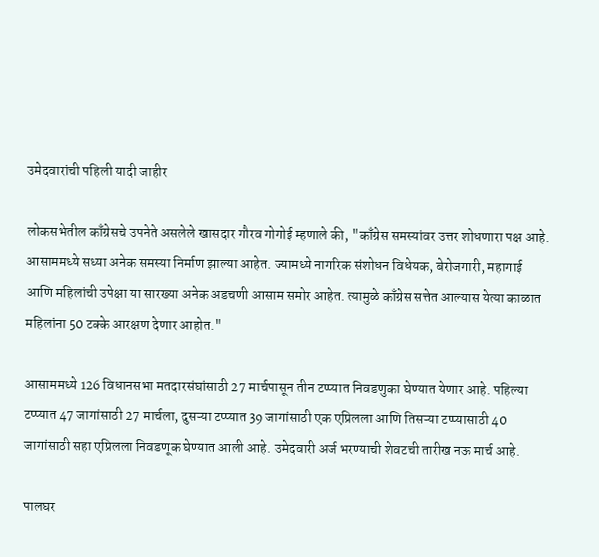उमेदवारांची पहिली यादी जाहीर

लोकसभेतील काँग्रेसचे उपनेते असलेले खासदार गौरव गोगोई म्हणाले की, "काँग्रेस समस्यांवर उत्तर शोधणारा पक्ष आहे. आसाममध्ये सध्या अनेक समस्या निर्माण झाल्या आहेत. ज्यामध्ये नागरिक संशोधन विधेयक, बेरोजगारी, महागाई आणि महिलांची उपेक्षा या सारख्या अनेक अडचणी आसाम समोर आहेत. त्यामुळे काँग्रेस सत्तेत आल्यास येत्या काळात महिलांना 50 टक्के आरक्षण देणार आहोत."

आसाममध्ये 126 विधानसभा मतदारसंघांसाठी 27 मार्चपासून तीन टप्प्यात निवडणुका घेण्यात येणार आहे. पहिल्या टप्प्यात 47 जागांसाठी 27 मार्चला, दुसऱ्या टप्प्यात 39 जागांसाठी एक एप्रिलला आणि तिसऱ्या टप्प्यासाठी 40 जागांसाठी सहा एप्रिलला निवडणूक घेण्यात आली आहे. उमेदवारी अर्ज भरण्याची शेवटची तारीख नऊ मार्च आहे.

पालघर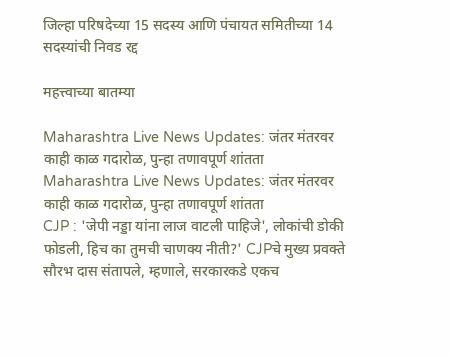जिल्हा परिषदेच्या 15 सदस्य आणि पंचायत समितीच्या 14 सदस्यांची निवड रद्द

महत्त्वाच्या बातम्या

Maharashtra Live News Updates: जंतर मंतरवर काही काळ गदारोळ, पुन्हा तणावपूर्ण शांतता
Maharashtra Live News Updates: जंतर मंतरवर काही काळ गदारोळ, पुन्हा तणावपूर्ण शांतता
CJP : 'जेपी नड्डा यांना लाज वाटली पाहिजे', लोकांची डोकी फोडली, हिच का तुमची चाणक्य नीती?' CJPचे मुख्य प्रवक्ते सौरभ दास संतापले, म्हणाले, सरकारकडे एकच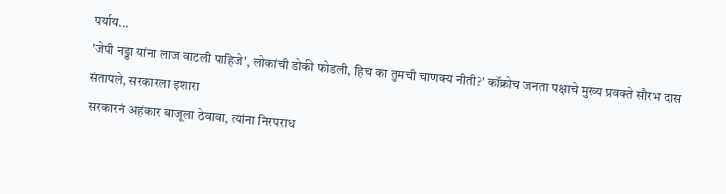पर्याय...
'जेपी नड्डा यांना लाज वाटली पाहिजे', लोकांची डोकी फोडली, हिच का तुमची चाणक्य नीती?' कॉक्रोच जनता पक्षाचे मुख्य प्रवक्ते सौरभ दास संतापले, सरकारला इशारा
सरकारनं अहंकार बाजूला ठेवावा, त्यांना निरपराध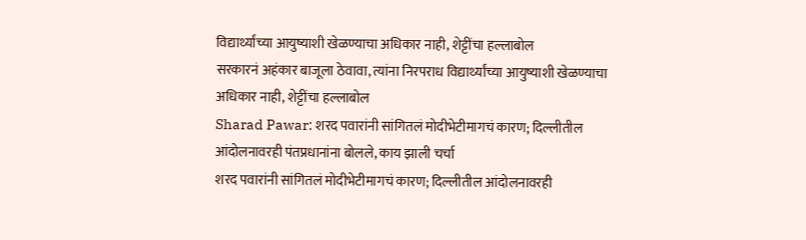विद्यार्थ्यांच्या आयुष्याशी खेळण्याचा अधिकार नाही, शेट्टींचा हल्लाबोल
सरकारनं अहंकार बाजूला ठेवावा, त्यांना निरपराध विद्यार्थ्यांच्या आयुष्याशी खेळण्याचा अधिकार नाही, शेट्टींचा हल्लाबोल
Sharad Pawar: शरद पवारांनी सांगितलं मोदीभेटीमागचं कारण; दिल्लीतील आंदोलनावरही पंतप्रधानांना बोलले, काय झाली चर्चा
शरद पवारांनी सांगितलं मोदीभेटीमागचं कारण; दिल्लीतील आंदोलनावरही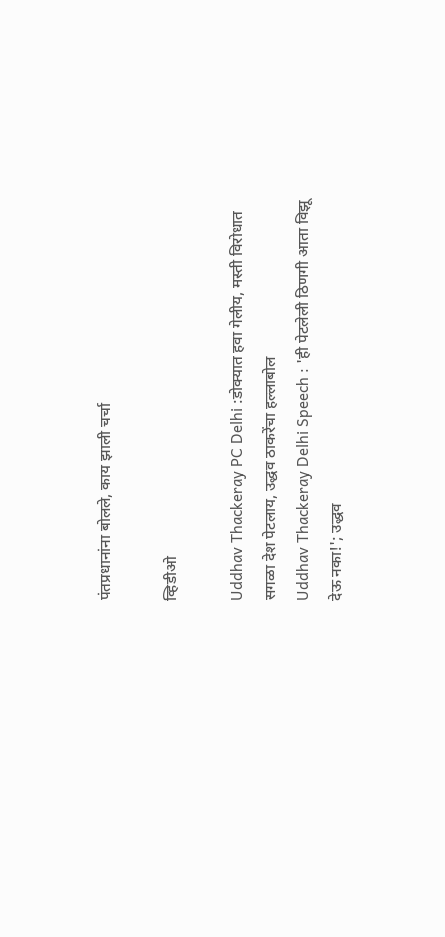पंतप्रधानांना बोलले, काय झाली चर्चा

व्हिडीओ

Uddhav Thackeray PC Delhi :डोक्यात हवा गेलीय, मस्ती विरोधात सगळा देश पेटलाय, उद्धव ठाकरेंचा हल्लाबोल
Uddhav Thackeray Delhi Speech : 'ही पेटलेली ठिणगी आता विझू देऊ नका!'; उद्धव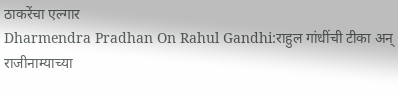ठाकरेंचा एल्गार
Dharmendra Pradhan On Rahul Gandhi:राहुल गांधींची टीका अन् राजीनाम्याच्या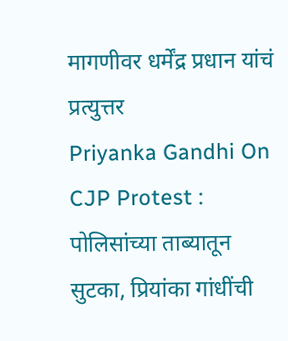मागणीवर धर्मेंद्र प्रधान यांचं प्रत्युत्तर
Priyanka Gandhi On CJP Protest : पोलिसांच्या ताब्यातून सुटका, प्रियांका गांधींची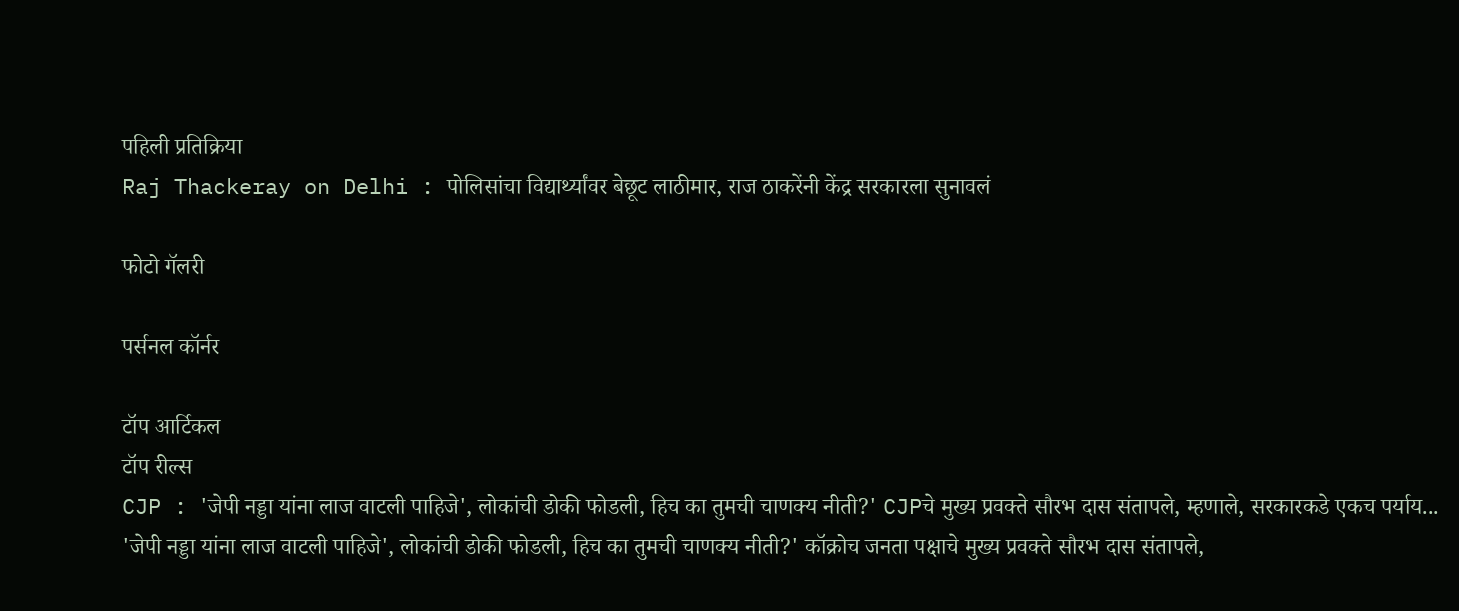पहिली प्रतिक्रिया
Raj Thackeray on Delhi : पोलिसांचा विद्यार्थ्यांवर बेछूट लाठीमार, राज ठाकरेंनी केंद्र सरकारला सुनावलं

फोटो गॅलरी

पर्सनल कॉर्नर

टॉप आर्टिकल
टॉप रील्स
CJP : 'जेपी नड्डा यांना लाज वाटली पाहिजे', लोकांची डोकी फोडली, हिच का तुमची चाणक्य नीती?' CJPचे मुख्य प्रवक्ते सौरभ दास संतापले, म्हणाले, सरकारकडे एकच पर्याय...
'जेपी नड्डा यांना लाज वाटली पाहिजे', लोकांची डोकी फोडली, हिच का तुमची चाणक्य नीती?' कॉक्रोच जनता पक्षाचे मुख्य प्रवक्ते सौरभ दास संतापले,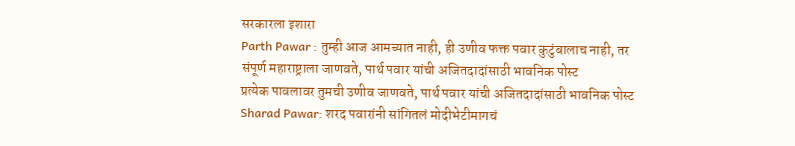सरकारला इशारा
Parth Pawar : तुम्ही आज आमच्यात नाही, ही उणीव फक्त पवार कुटुंबालाच नाही, तर संपूर्ण महाराष्ट्राला जाणवते, पार्थ पवार यांची अजितदादांसाठी भावनिक पोस्ट
प्रत्येक पावलावर तुमची उणीव जाणवते, पार्थ पवार यांची अजितदादांसाठी भावनिक पोस्ट
Sharad Pawar: शरद पवारांनी सांगितलं मोदीभेटीमागचं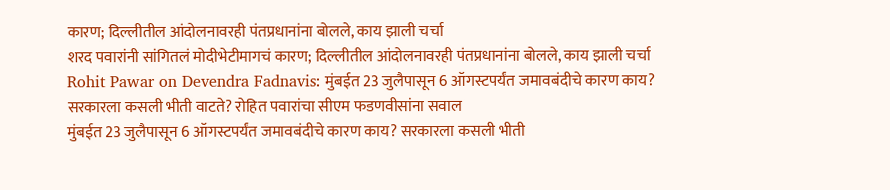कारण; दिल्लीतील आंदोलनावरही पंतप्रधानांना बोलले, काय झाली चर्चा
शरद पवारांनी सांगितलं मोदीभेटीमागचं कारण; दिल्लीतील आंदोलनावरही पंतप्रधानांना बोलले, काय झाली चर्चा
Rohit Pawar on Devendra Fadnavis: मुंबईत 23 जुलैपासून 6 ऑगस्टपर्यंत जमावबंदीचे कारण काय? सरकारला कसली भीती वाटते? रोहित पवारांचा सीएम फडणवीसांना सवाल
मुंबईत 23 जुलैपासून 6 ऑगस्टपर्यंत जमावबंदीचे कारण काय? सरकारला कसली भीती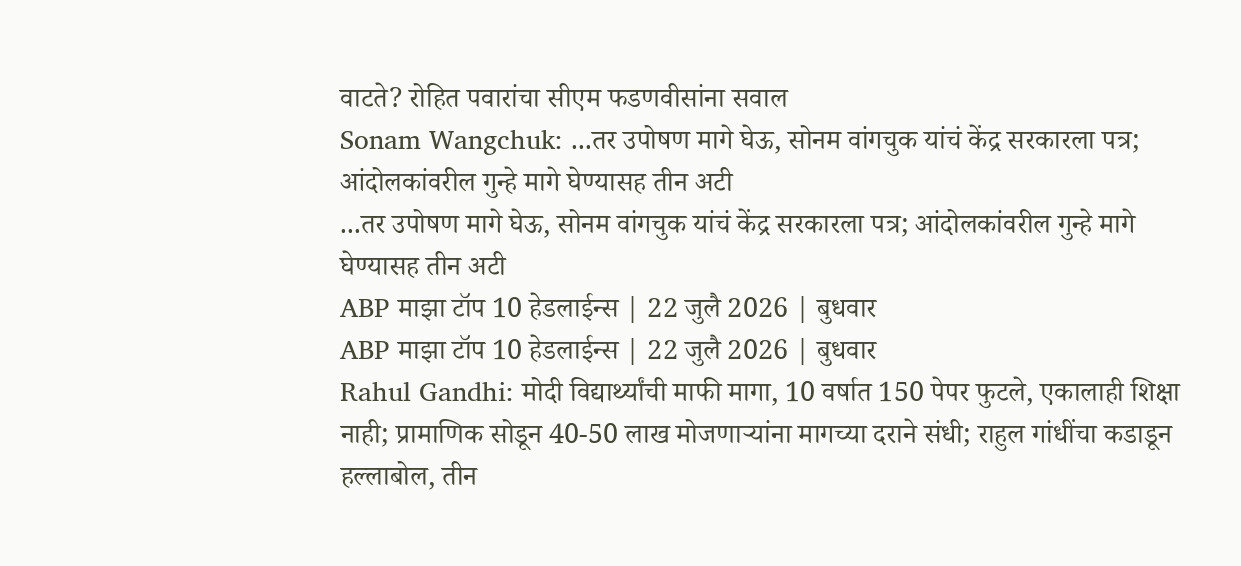वाटते? रोहित पवारांचा सीएम फडणवीसांना सवाल
Sonam Wangchuk: ...तर उपोषण मागे घेऊ, सोनम वांगचुक यांचं केंद्र सरकारला पत्र; आंदोलकांवरील गुन्हे मागे घेण्यासह तीन अटी
...तर उपोषण मागे घेऊ, सोनम वांगचुक यांचं केंद्र सरकारला पत्र; आंदोलकांवरील गुन्हे मागे घेण्यासह तीन अटी
ABP माझा टॉप 10 हेडलाईन्स | 22 जुलै 2026 | बुधवार
ABP माझा टॉप 10 हेडलाईन्स | 22 जुलै 2026 | बुधवार
Rahul Gandhi: मोदी विद्यार्थ्यांची माफी मागा, 10 वर्षात 150 पेपर फुटले, एकालाही शिक्षा नाही; प्रामाणिक सोडून 40-50 लाख मोजणाऱ्यांना मागच्या दराने संधी; राहुल गांधींचा कडाडून हल्लाबोल, तीन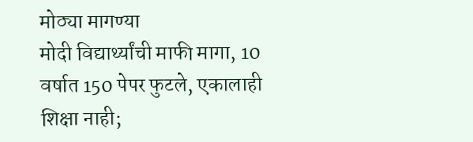मोठ्या मागण्या
मोदी विद्यार्थ्यांची माफी मागा, 10 वर्षात 150 पेपर फुटले, एकालाही शिक्षा नाही;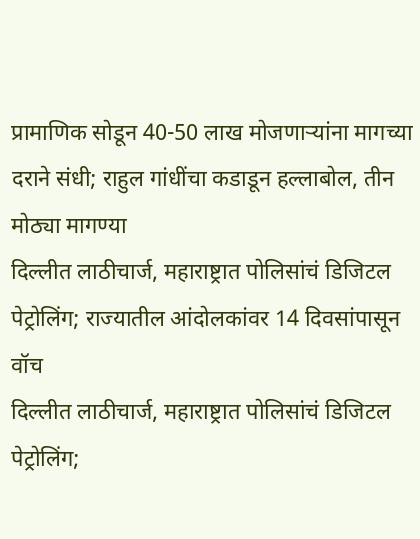प्रामाणिक सोडून 40-50 लाख मोजणाऱ्यांना मागच्या दराने संधी; राहुल गांधींचा कडाडून हल्लाबोल, तीन मोठ्या मागण्या
दिल्लीत लाठीचार्ज, महाराष्ट्रात पोलिसांचं डिजिटल पेट्रोलिंग; राज्यातील आंदोलकांवर 14 दिवसांपासून वॉच
दिल्लीत लाठीचार्ज, महाराष्ट्रात पोलिसांचं डिजिटल पेट्रोलिंग;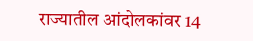राज्यातील आंदोलकांवर 14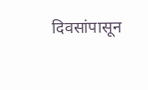दिवसांपासून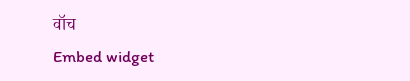वॉच
Embed widget